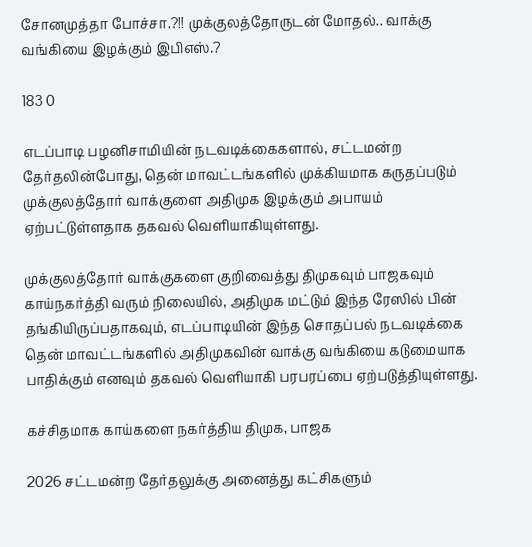சோனமுத்தா போச்சா.?!! முக்குலத்தோருடன் மோதல்.. வாக்கு வங்கியை இழக்கும் இபிஎஸ்.?

183 0

எடப்பாடி பழனிசாமியின் நடவடிக்கைகளால், சட்டமன்ற தேர்தலின்போது, தென் மாவட்டங்களில் முக்கியமாக கருதப்படும் முக்குலத்தோர் வாக்குளை அதிமுக இழக்கும் அபாயம் ஏற்பட்டுள்ளதாக தகவல் வெளியாகியுள்ளது.

முக்குலத்தோர் வாக்குகளை குறிவைத்து திமுகவும் பாஜகவும் காய்நகர்த்தி வரும் நிலையில், அதிமுக மட்டும் இந்த ரேஸில் பின் தங்கியிருப்பதாகவும், எடப்பாடியின் இந்த சொதப்பல் நடவடிக்கை தென் மாவட்டங்களில் அதிமுகவின் வாக்கு வங்கியை கடுமையாக பாதிக்கும் எனவும் தகவல் வெளியாகி பரபரப்பை ஏற்படுத்தியுள்ளது.

கச்சிதமாக காய்களை நகர்த்திய திமுக, பாஜக

2026 சட்டமன்ற தேர்தலுக்கு அனைத்து கட்சிகளும்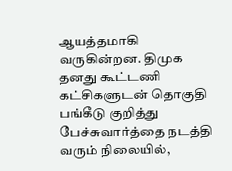ஆயத்தமாகி வருகின்றன. திமுக தனது கூட்டணி கட்சிகளுடன் தொகுதி பங்கீடு குறித்து பேச்சுவார்த்தை நடத்தி வரும் நிலையில்,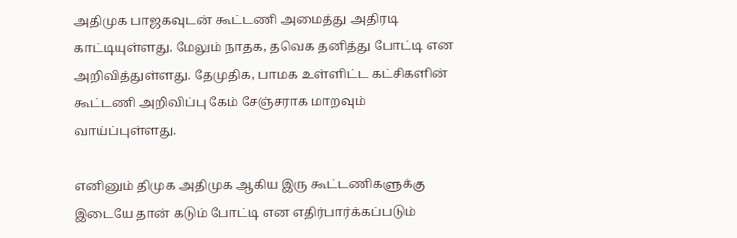அதிமுக பாஜகவுடன் கூட்டணி அமைத்து அதிரடி காட்டியுள்ளது. மேலும் நாதக, தவெக தனித்து போட்டி என அறிவித்துள்ளது. தேமுதிக, பாமக உள்ளிட்ட கட்சிகளின் கூட்டணி அறிவிப்பு கேம் சேஞ்சராக மாறவும் வாய்ப்புள்ளது.

எனினும் திமுக அதிமுக ஆகிய இரு கூட்டணிகளுக்கு இடையே தான் கடும் போட்டி என எதிர்பார்க்கப்படும்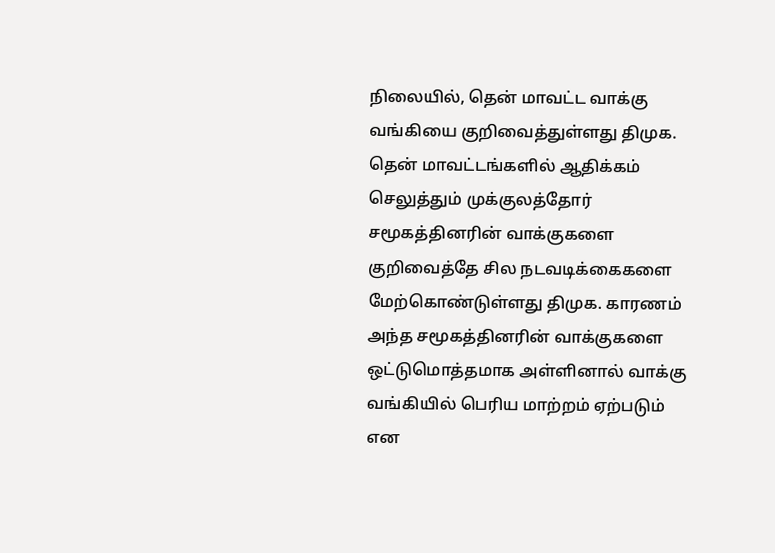நிலையில், தென் மாவட்ட வாக்கு வங்கியை குறிவைத்துள்ளது திமுக. தென் மாவட்டங்களில் ஆதிக்கம் செலுத்தும் முக்குலத்தோர் சமூகத்தினரின் வாக்குகளை குறிவைத்தே சில நடவடிக்கைகளை மேற்கொண்டுள்ளது திமுக. காரணம் அந்த சமூகத்தினரின் வாக்குகளை ஒட்டுமொத்தமாக அள்ளினால் வாக்கு வங்கியில் பெரிய மாற்றம் ஏற்படும் என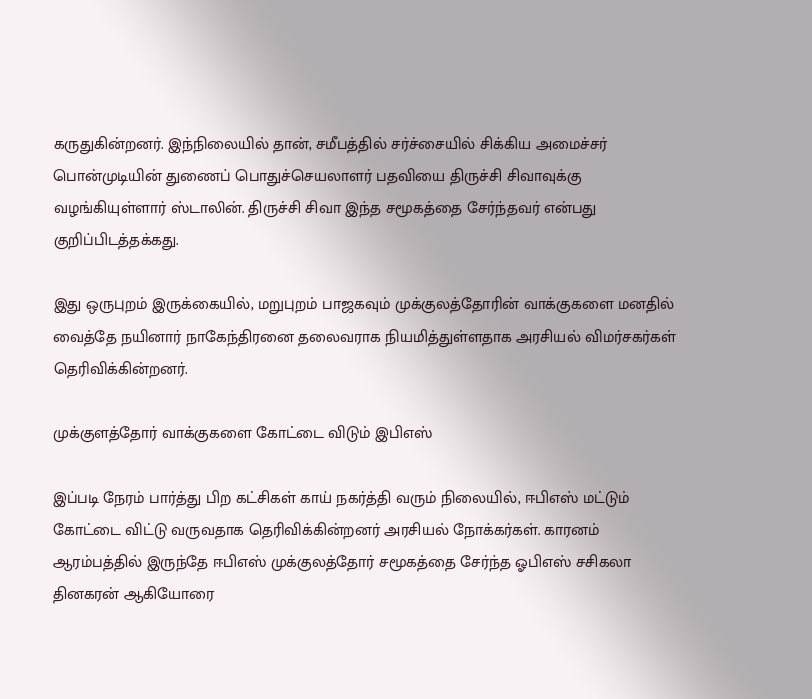கருதுகின்றனர். இந்நிலையில் தான், சமீபத்தில் சர்ச்சையில் சிக்கிய அமைச்சர் பொன்முடியின் துணைப் பொதுச்செயலாளர் பதவியை திருச்சி சிவாவுக்கு வழங்கியுள்ளார் ஸ்டாலின். திருச்சி சிவா இந்த சமூகத்தை சேர்ந்தவர் என்பது குறிப்பிடத்தக்கது.

இது ஒருபுறம் இருக்கையில், மறுபுறம் பாஜகவும் முக்குலத்தோரின் வாக்குகளை மனதில் வைத்தே நயினார் நாகேந்திரனை தலைவராக நியமித்துள்ளதாக அரசியல் விமர்சகர்கள் தெரிவிக்கின்றனர்.

முக்குளத்தோர் வாக்குகளை கோட்டை விடும் இபிஎஸ்

இப்படி நேரம் பார்த்து பிற கட்சிகள் காய் நகர்த்தி வரும் நிலையில், ஈபிஎஸ் மட்டும் கோட்டை விட்டு வருவதாக தெரிவிக்கின்றனர் அரசியல் நோக்கர்கள். காரனம் ஆரம்பத்தில் இருந்தே ஈபிஎஸ் முக்குலத்தோர் சமூகத்தை சேர்ந்த ஓபிஎஸ் சசிகலா தினகரன் ஆகியோரை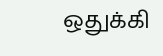ஒதுக்கி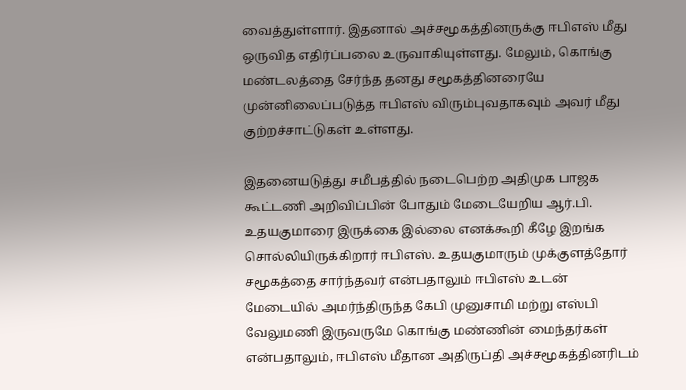வைத்துள்ளார். இதனால் அச்சமூகத்தினருக்கு ஈபிஎஸ் மீது ஒருவித எதிர்ப்பலை உருவாகியுள்ளது. மேலும், கொங்கு மண்டலத்தை சேர்ந்த தனது சமூகத்தினரையே முன்னிலைப்படுத்த ஈபிஎஸ் விரும்புவதாகவும் அவர் மீது குற்றச்சாட்டுகள் உள்ளது.

இதனையடுத்து சமீபத்தில் நடைபெற்ற அதிமுக பாஜக கூட்டணி அறிவிப்பின் போதும் மேடையேறிய ஆர்.பி. உதயகுமாரை இருக்கை இல்லை எனக்கூறி கீழே இறங்க சொல்லியிருக்கிறார் ஈபிஎஸ். உதயகுமாரும் முக்குளத்தோர் சமூகத்தை சார்ந்தவர் என்பதாலும் ஈபிஎஸ் உடன் மேடையில் அமர்ந்திருந்த கேபி முனுசாமி மற்று எஸ்பி வேலுமணி இருவருமே கொங்கு மண்ணின் மைந்தர்கள் என்பதாலும், ஈபிஎஸ் மீதான அதிருப்தி அச்சமூகத்தினரிடம்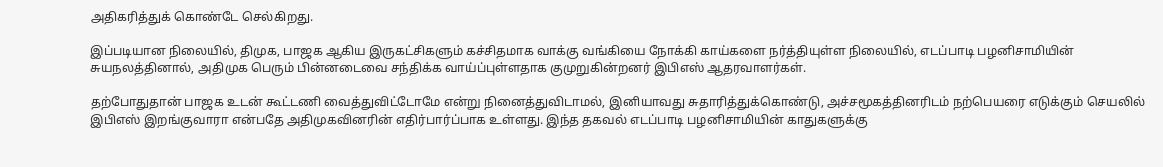அதிகரித்துக் கொண்டே செல்கிறது.

இப்படியான நிலையில், திமுக, பாஜக ஆகிய இருகட்சிகளும் கச்சிதமாக வாக்கு வங்கியை நோக்கி காய்களை நர்த்தியுள்ள நிலையில், எடப்பாடி பழனிசாமியின் சுயநலத்தினால், அதிமுக பெரும் பின்னடைவை சந்திக்க வாய்ப்புள்ளதாக குமுறுகின்றனர் இபிஎஸ் ஆதரவாளர்கள்.

தற்போதுதான் பாஜக உடன் கூட்டணி வைத்துவிட்டோமே என்று நினைத்துவிடாமல், இனியாவது சுதாரித்துக்கொண்டு, அச்சமூகத்தினரிடம் நற்பெயரை எடுக்கும் செயலில் இபிஎஸ் இறங்குவாரா என்பதே அதிமுகவினரின் எதிர்பார்ப்பாக உள்ளது. இந்த தகவல் எடப்பாடி பழனிசாமியின் காதுகளுக்கு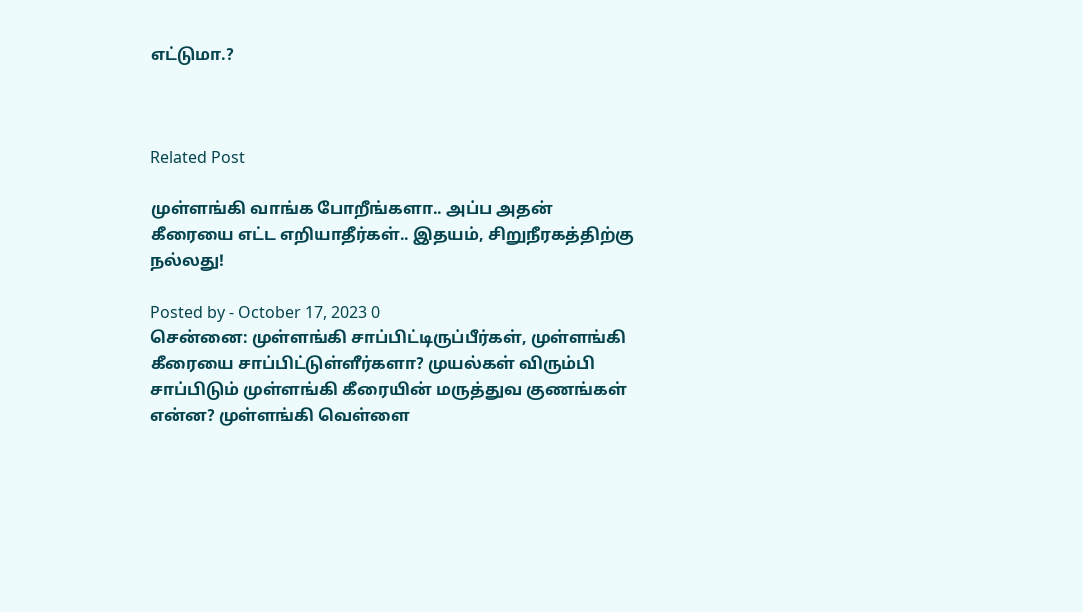எட்டுமா.?



Related Post

முள்ளங்கி வாங்க போறீங்களா.. அப்ப அதன் கீரையை எட்ட எறியாதீர்கள்.. இதயம், சிறுநீரகத்திற்கு நல்லது!

Posted by - October 17, 2023 0
சென்னை: முள்ளங்கி சாப்பிட்டிருப்பீர்கள், முள்ளங்கி கீரையை சாப்பிட்டுள்ளீர்களா? முயல்கள் விரும்பி சாப்பிடும் முள்ளங்கி கீரையின் மருத்துவ குணங்கள் என்ன? முள்ளங்கி வெள்ளை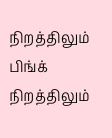நிறத்திலும் பிங்க் நிறத்திலும்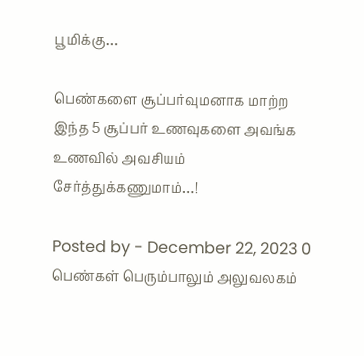பூமிக்கு…

பெண்களை சூப்பர்வுமனாக மாற்ற இந்த 5 சூப்பர் உணவுகளை அவங்க உணவில் அவசியம் சேர்த்துக்கணுமாம்…!

Posted by - December 22, 2023 0
பெண்கள் பெரும்பாலும் அலுவலகம்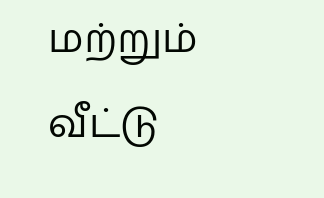மற்றும் வீட்டு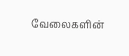வேலைகளின்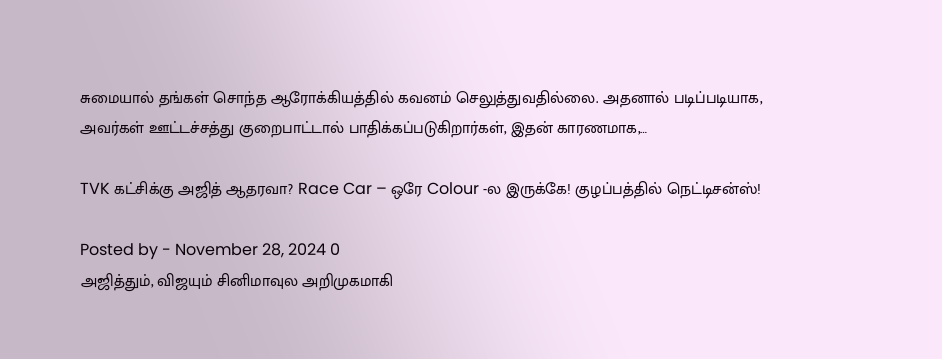சுமையால் தங்கள் சொந்த ஆரோக்கியத்தில் கவனம் செலுத்துவதில்லை. அதனால் படிப்படியாக, அவர்கள் ஊட்டச்சத்து குறைபாட்டால் பாதிக்கப்படுகிறார்கள், இதன் காரணமாக,…

TVK கட்சிக்கு அஜித் ஆதரவா? Race Car – ஒரே Colour -ல இருக்கே! குழப்பத்தில் நெட்டிசன்ஸ்!

Posted by - November 28, 2024 0
அஜித்தும், விஜயும் சினிமாவுல அறிமுகமாகி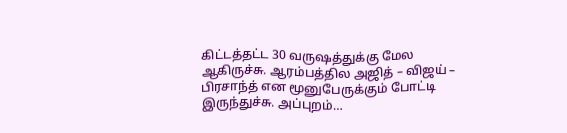கிட்டத்தட்ட 30 வருஷத்துக்கு மேல ஆகிருச்சு. ஆரம்பத்தில அஜித் – விஜய் – பிரசாந்த் என மூனுபேருக்கும் போட்டி இருந்துச்சு. அப்புறம்…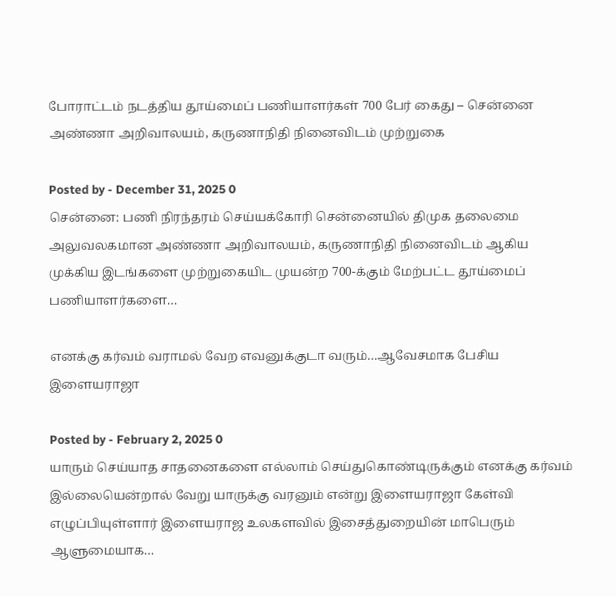போராட்டம் நடத்திய தூய்மைப் பணியாளர்கள் 700 பேர் கைது – சென்னை அண்ணா அறிவாலயம், கருணாநிதி நினைவிடம் முற்றுகை

Posted by - December 31, 2025 0
சென்னை: பணி நிரந்தரம் செய்யக்கோரி சென்னையில் திமுக தலைமை அலுவலகமான அண்ணா அறிவாலயம், கருணாநிதி நினைவிடம் ஆகிய முக்கிய இடங்களை முற்றுகையிட முயன்ற 700-க்கும் மேற்பட்ட தூய்மைப் பணியாளர்களை…

எனக்கு கர்வம் வராமல் வேற எவனுக்குடா வரும்…ஆவேசமாக பேசிய இளையராஜா

Posted by - February 2, 2025 0
யாரும் செய்யாத சாதனைகளை எல்லாம் செய்துகொண்டிருக்கும் எனக்கு கர்வம் இல்லையென்றால் வேறு யாருக்கு வரனும் என்று இளையராஜா கேள்வி எழுப்பியுள்ளார் இளையராஜ உலகளவில் இசைத்துறையின் மாபெரும் ஆளுமையாக…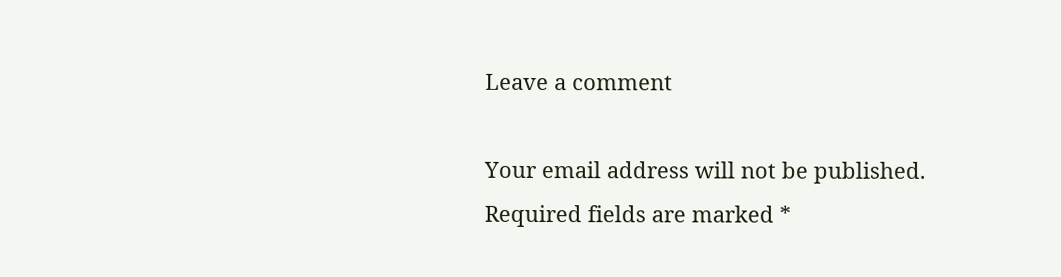Leave a comment

Your email address will not be published. Required fields are marked *